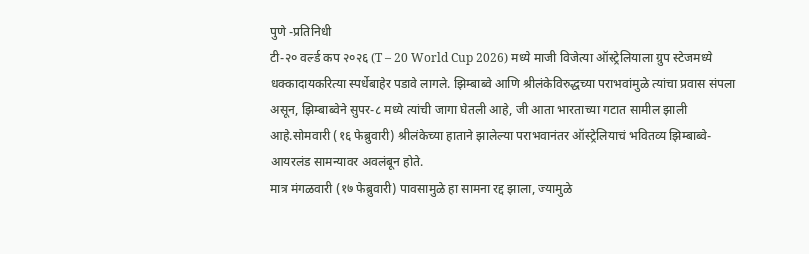पुणे -प्रतिनिधी
टी-२० वर्ल्ड कप २०२६ (T – 20 World Cup 2026) मध्ये माजी विजेत्या ऑस्ट्रेलियाला ग्रुप स्टेजमध्ये धक्कादायकरित्या स्पर्धेबाहेर पडावे लागले. झिम्बाब्वे आणि श्रीलंकेविरुद्धच्या पराभवांमुळे त्यांचा प्रवास संपला असून, झिम्बाब्वेने सुपर-८ मध्ये त्यांची जागा घेतली आहे, जी आता भारताच्या गटात सामील झाली आहे.सोमवारी (१६ फेब्रुवारी) श्रीलंकेच्या हाताने झालेल्या पराभवानंतर ऑस्ट्रेलियाचं भवितव्य झिम्बाब्वे-आयरलंड सामन्यावर अवलंबून होते.
मात्र मंगळवारी (१७ फेब्रुवारी) पावसामुळे हा सामना रद्द झाला, ज्यामुळे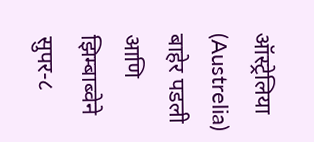ऑस्ट्रेलिया (Austrelia) बाहेर पडली आणि झिम्बाब्वेने सुपर-८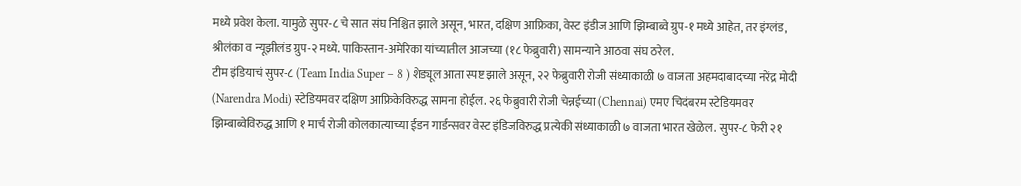मध्ये प्रवेश केला. यामुळे सुपर-८ चे सात संघ निश्चित झाले असून, भारत, दक्षिण आफ्रिका, वेस्ट इंडीज आणि झिम्बाब्वे ग्रुप-१ मध्ये आहेत, तर इंग्लंड, श्रीलंका व न्यूझीलंड ग्रुप-२ मध्ये. पाकिस्तान-अमेरिका यांच्यातील आजच्या (१८ फेब्रुवारी) सामन्याने आठवा संघ ठरेल.
टीम इंडियाचं सुपर-८ (Team India Super – 8 ) शेड्यूल आता स्पष्ट झाले असून, २२ फेब्रुवारी रोजी संध्याकाळी ७ वाजता अहमदाबादच्या नरेंद्र मोदी (Narendra Modi) स्टेडियमवर दक्षिण आफ्रिकेविरुद्ध सामना होईल. २६ फेब्रुवारी रोजी चेन्नईच्या (Chennai) एमए चिदंबरम स्टेडियमवर झिम्बाब्वेविरुद्ध आणि १ मार्च रोजी कोलकात्याच्या ईडन गार्डन्सवर वेस्ट इंडिजविरुद्ध प्रत्येकी संध्याकाळी ७ वाजता भारत खेळेल. सुपर-८ फेरी २१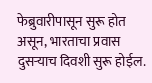फेब्रुवारीपासून सुरू होत असून, भारताचा प्रवास दुसऱ्याच दिवशी सुरू होईल.